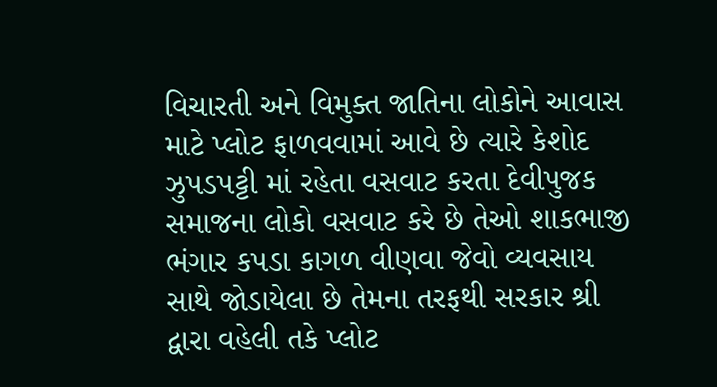વિચારતી અને વિમુક્ત જાતિના લોકોને આવાસ માટે પ્લોટ ફાળવવામાં આવે છે ત્યારે કેશોદ ઝુપડપટ્ટી માં રહેતા વસવાટ કરતા દેવીપુજક સમાજના લોકો વસવાટ કરે છે તેઓ શાકભાજી ભંગાર કપડા કાગળ વીણવા જેવો વ્યવસાય સાથે જોડાયેલા છે તેમના તરફથી સરકાર શ્રી દ્વારા વહેલી તકે પ્લોટ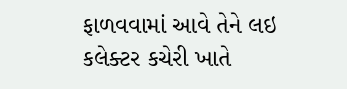ફાળવવામાં આવે તેને લઇ કલેક્ટર કચેરી ખાતે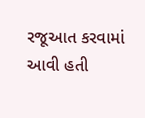રજૂઆત કરવામાં આવી હતી